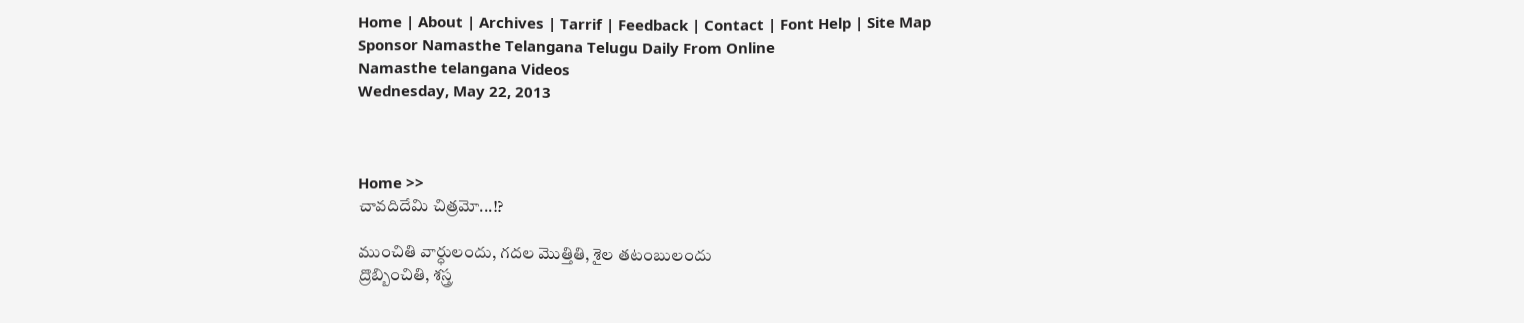Home | About | Archives | Tarrif | Feedback | Contact | Font Help | Site Map
Sponsor Namasthe Telangana Telugu Daily From Online
Namasthe telangana Videos
Wednesday, May 22, 2013



Home >>
చావదిదేమి చిత్రమో...!?

ముంచితి వార్ధులందు, గదల మొత్తితి, శైల తటంబులందు
ద్రొబ్బించితి, శస్త్ర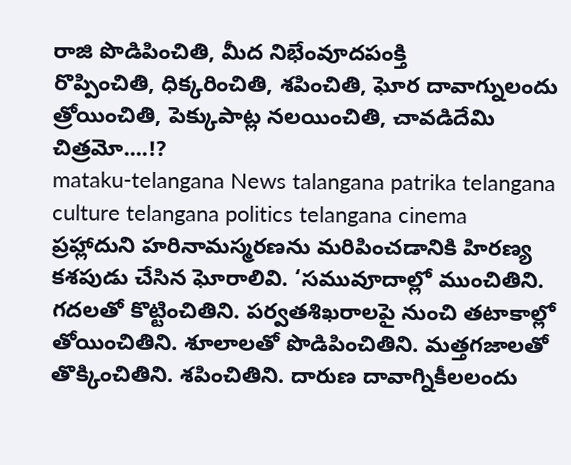రాజి పొడిపించితి, మీద నిభేంవూదపంక్తి
రొప్పించితి, ధిక్కరించితి, శపించితి, ఘోర దావాగ్నులందు
త్రోయించితి, పెక్కుపాట్ల నలయించితి, చావడిదేమి చిత్రమో....!?
mataku-telangana News talangana patrika telangana culture telangana politics telangana cinema
ప్రహ్లాదుని హరినామస్మరణను మరిపించడానికి హిరణ్య కశపుడు చేసిన ఘోరాలివి. ‘సమువూదాల్లో ముంచితిని. గదలతో కొట్టించితిని. పర్వతశిఖరాలపై నుంచి తటాకాల్లో తోయించితిని. శూలాలతో పొడిపించితిని. మత్తగజాలతో తొక్కించితిని. శపించితిని. దారుణ దావాగ్నికీలలందు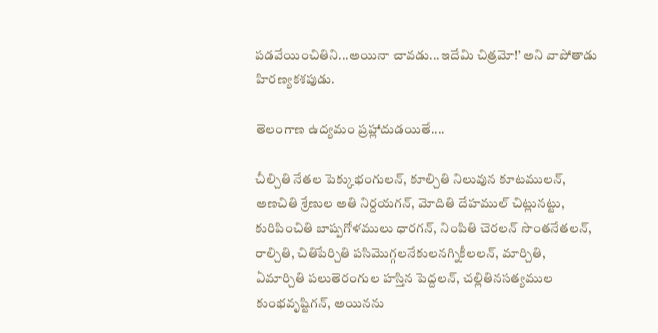పడవేయించితిని...అయినా చావడు...ఇదేమి చిత్రమో!’ అని వాపోతాడు హిరణ్యకశపుడు.

తెలంగాణ ఉద్యమం ప్రహ్లాదుడయితే....

చీల్చితి నేతల పెక్కుభంగులన్, కూల్చితి నిలువున కూటములన్,
అణచితి శ్రేణుల అతి నిర్దయగన్, మోదితి దేహముల్ చిట్లునట్టు,
కురిపించితి బాష్పగోళములు ధారగన్, నింపితి చెరలన్ సొంతనేతలన్,
రాల్చితి, చితిపేర్చితి పసిమొగ్గలనేకులనగ్నికీలలన్, మార్చితి,
ఏమార్చితి పలుతెరంగుల హస్తిన పెద్దలన్, చల్లితినసత్యముల
కుంభవృష్టిగన్, అయినను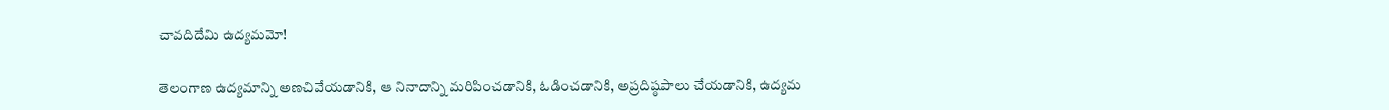చావదిదేమి ఉద్యమమో!

తెలంగాణ ఉద్యమాన్ని అణచివేయడానికి, ఆ నినాదాన్ని మరిపించడానికి, ఓడించడానికి, అప్రదిష్ఠపాలు చేయడానికి, ఉద్యమ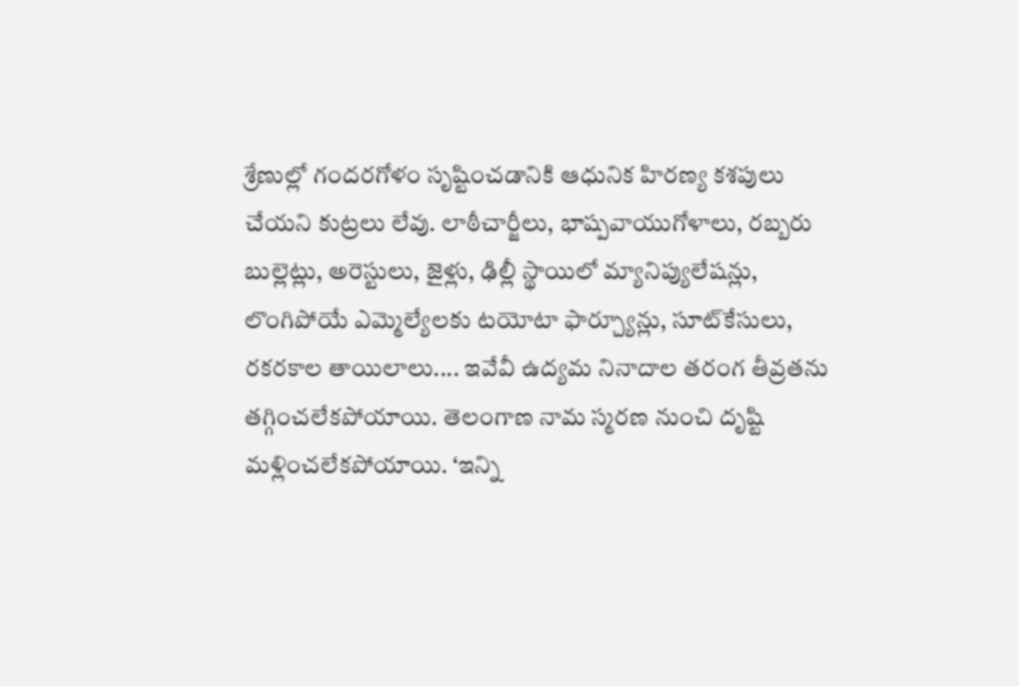శ్రేణుల్లో గందరగోళం సృష్టించడానికి ఆధునిక హిరణ్య కశపులు చేయని కుట్రలు లేవు. లాఠీచార్జీలు, భాష్పవాయుగోళాలు, రబ్బరు బుల్లెట్లు, అరెస్టులు, జైళ్లు, ఢిల్లీ స్థాయిలో మ్యానిప్యులేషన్లు, లొంగిపోయే ఎమ్మెల్యేలకు టయోటా ఫార్చ్యూన్లు, సూట్‌కేసులు, రకరకాల తాయిలాలు.... ఇవేవీ ఉద్యమ నినాదాల తరంగ తీవ్రతను తగ్గించలేకపోయాయి. తెలంగాణ నామ స్మరణ నుంచి దృష్టి మళ్లించలేకపోయాయి. ‘ఇన్ని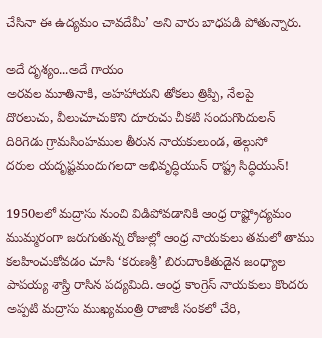చేసినా ఈ ఉద్యమం చావదేమీ’ అని వారు బాధపడి పోతున్నారు.

అదే దృశ్యం...అదే గాయం
అరవల మూతినాకి, అహహాయని తోకలు త్రిప్పి, నేలపై
దొరలుచు, వీలుచూచుకొని దూరుచు చీకటి సందుగొందులన్
దిరిగెడు గ్రామసింహముల తీరున నాయకులుండ, తెల్గుసో
దరుల యదృష్టమందుగలదా అభివృద్ధియున్ రాష్ట్ర సిద్ధియున్!

1950లలో మద్రాసు నుంచి విడిపోవడానికి ఆంధ్ర రాష్ట్రోద్యమం ముమ్మరంగా జరుగుతున్న రోజుల్లో ఆంధ్ర నాయకులు తమలో తాము కలహించుకోవడం చూసి ‘కరుణశ్రీ’ బిరుదాంకితుడైన జంధ్యాల పాపయ్య శాస్త్రి రాసిన పద్యమిది. ఆంధ్ర కాంగ్రెస్ నాయకులు కొందరు అప్పటి మద్రాసు ముఖ్యమంత్రి రాజాజీ సంకలో చేరి,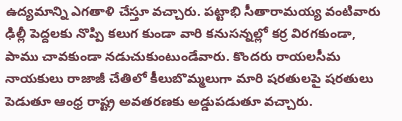ఉద్యమాన్ని ఎగతాళి చేస్తూ వచ్చారు. పట్టాభి సీతారామయ్య వంటివారు ఢిల్లీ పెద్దలకు నొప్పి కలుగ కుండా వారి కనుసన్నల్లో కర్ర విరగకుండా, పాము చావకుండా నడుచుకుంటుండేవారు. కొందరు రాయలసీమ నాయకులు రాజాజీ చేతిలో కీలుబొమ్మలుగా మారి షరతులపై షరతులు పెడుతూ ఆంధ్ర రాష్ట్ర అవతరణకు అడ్డుపడుతూ వచ్చారు.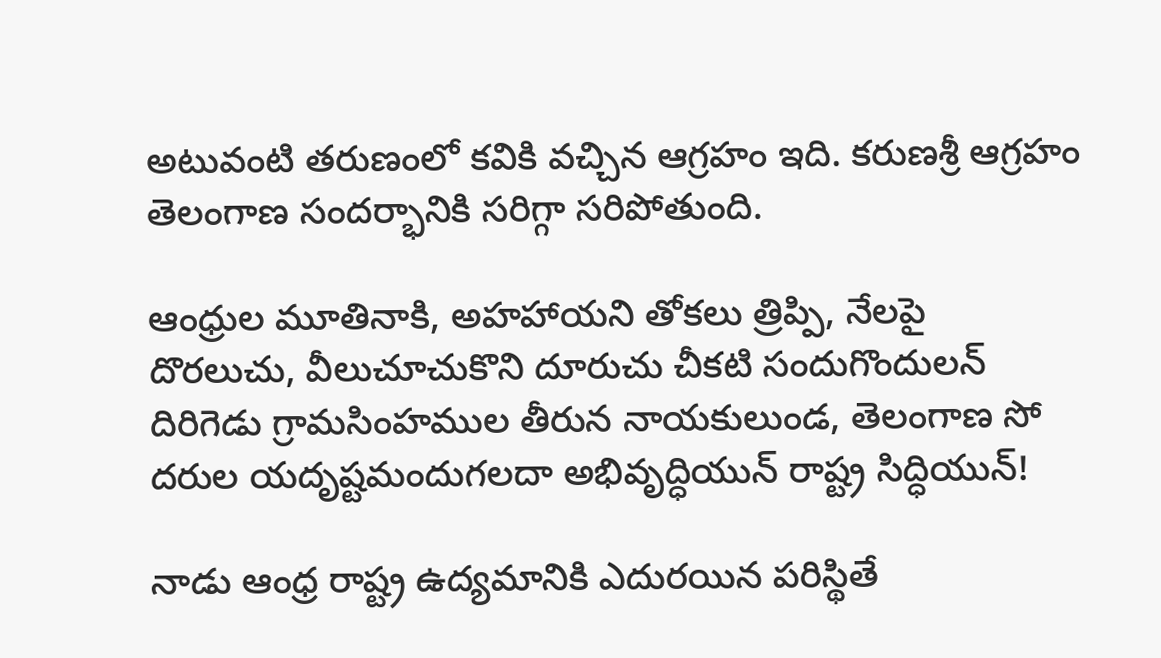అటువంటి తరుణంలో కవికి వచ్చిన ఆగ్రహం ఇది. కరుణశ్రీ ఆగ్రహం తెలంగాణ సందర్భానికి సరిగ్గా సరిపోతుంది.

ఆంధ్రుల మూతినాకి, అహహాయని తోకలు త్రిప్పి, నేలపై
దొరలుచు, వీలుచూచుకొని దూరుచు చీకటి సందుగొందులన్
దిరిగెడు గ్రామసింహముల తీరున నాయకులుండ, తెలంగాణ సో
దరుల యదృష్టమందుగలదా అభివృద్ధియున్ రాష్ట్ర సిద్ధియున్!

నాడు ఆంధ్ర రాష్ట్ర ఉద్యమానికి ఎదురయిన పరిస్థితే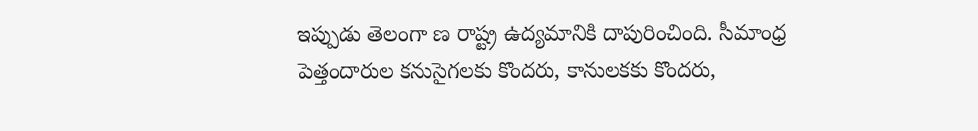ఇప్పుడు తెలంగా ణ రాష్ట్ర ఉద్యమానికి దాపురించింది. సీమాంధ్ర పెత్తందారుల కనుసైగలకు కొందరు, కానులకకు కొందరు,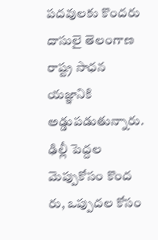పదవులకు కొందరు దాసులై తెలంగాణ రాష్ట్ర సాధన యజ్ఞానికి అడ్డుపడుతున్నారు. ఢిల్లీ పెద్దల మెప్పుకోసం కొంద రు, ఒప్పుదల కోసం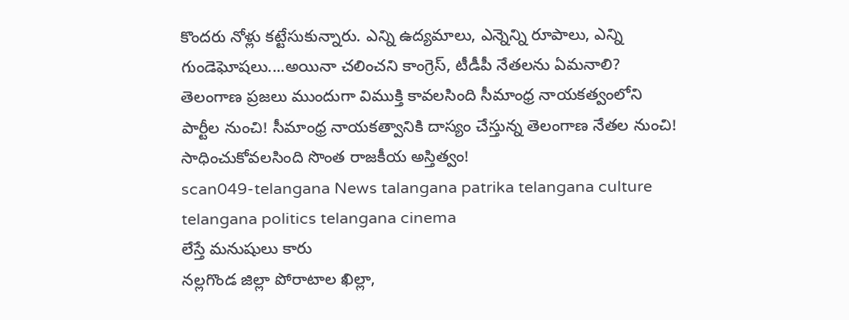కొందరు నోళ్లు కట్టేసుకున్నారు. ఎన్ని ఉద్యమాలు, ఎన్నెన్ని రూపాలు, ఎన్ని గుండెఘోషలు....అయినా చలించని కాంగ్రెస్, టీడీపీ నేతలను ఏమనాలి? తెలంగాణ ప్రజలు ముందుగా విముక్తి కావలసింది సీమాంధ్ర నాయకత్వంలోని పార్టీల నుంచి! సీమాంధ్ర నాయకత్వానికి దాస్యం చేస్తున్న తెలంగాణ నేతల నుంచి! సాధించుకోవలసింది సొంత రాజకీయ అస్తిత్వం!
scan049-telangana News talangana patrika telangana culture telangana politics telangana cinema
లేస్తే మనుషులు కారు
నల్లగొండ జిల్లా పోరాటాల ఖిల్లా,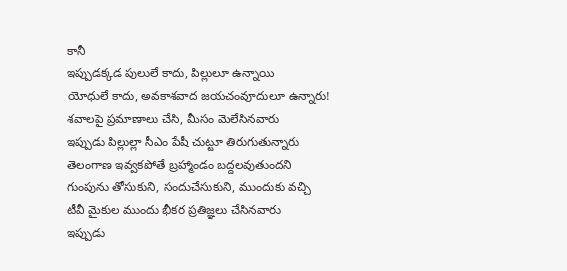కానీ
ఇప్పుడక్కడ పులులే కాదు, పిల్లులూ ఉన్నాయి
యోధులే కాదు, అవకాశవాద జయచంవూదులూ ఉన్నారు!
శవాలపై ప్రమాణాలు చేసి, మీసం మెలేసినవారు
ఇప్పుడు పిల్లుల్లా సీఎం పేషీ చుట్టూ తిరుగుతున్నారు
తెలంగాణ ఇవ్వకపోతే బ్రహ్మాండం బద్దలవుతుందని
గుంపును తోసుకుని, సందుచేసుకుని, ముందుకు వచ్చి
టీవీ మైకుల ముందు భీకర ప్రతిజ్ఞలు చేసినవారు
ఇప్పుడు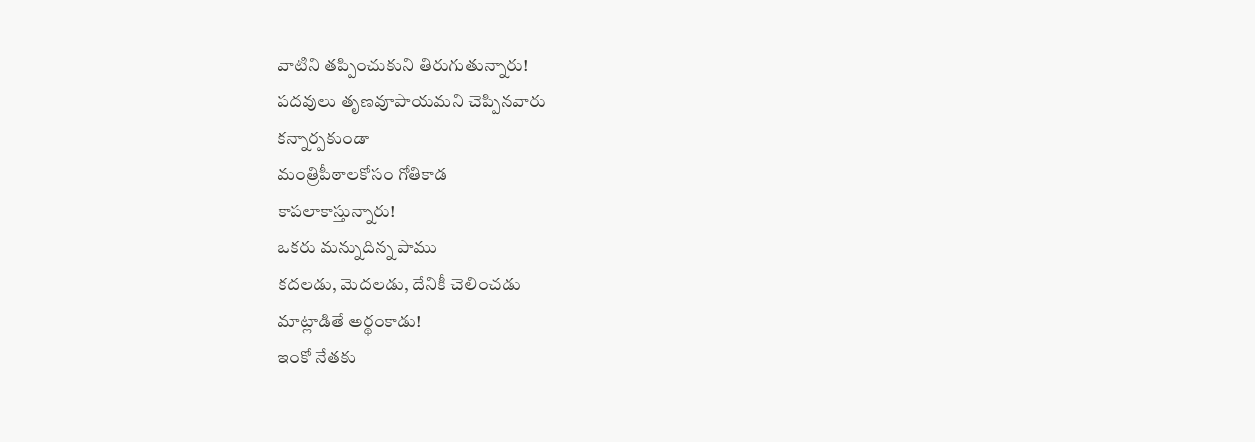వాటిని తప్పించుకుని తిరుగుతున్నారు!
పదవులు తృణవూపాయమని చెప్పినవారు
కన్నార్పకుండా
మంత్రిపీఠాలకోసం గోతికాడ
కాపలాకాస్తున్నారు!
ఒకరు మన్నుదిన్న పాము
కదలడు, మెదలడు, దేనికీ చెలించడు
మాట్లాడితే అర్థంకాడు!
ఇంకో నేతకు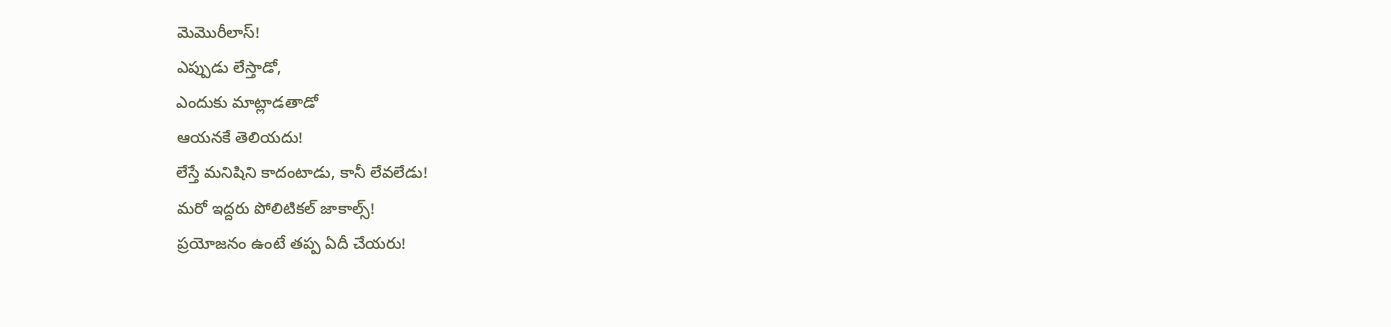మెమొరీలాస్!
ఎప్పుడు లేస్తాడో,
ఎందుకు మాట్లాడతాడో
ఆయనకే తెలియదు!
లేస్తే మనిషిని కాదంటాడు, కానీ లేవలేడు!
మరో ఇద్దరు పోలిటికల్ జాకాల్స్!
ప్రయోజనం ఉంటే తప్ప ఏదీ చేయరు!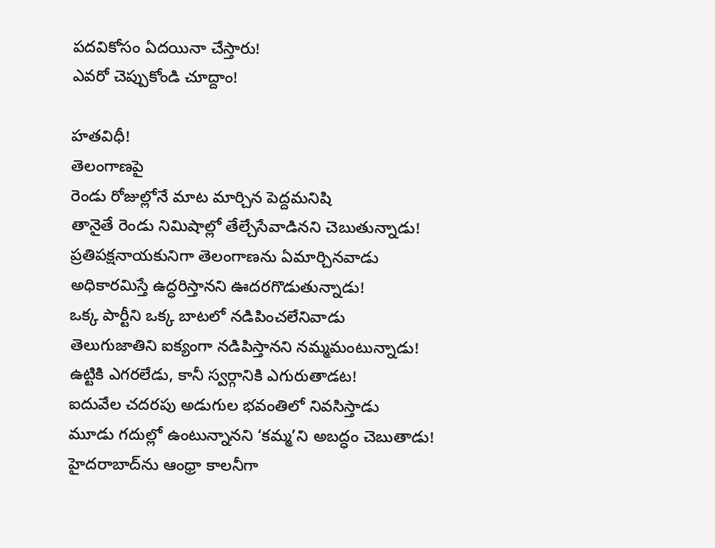పదవికోసం ఏదయినా చేస్తారు!
ఎవరో చెప్పుకోండి చూద్దాం!

హతవిధీ!
తెలంగాణపై
రెండు రోజుల్లోనే మాట మార్చిన పెద్దమనిషి
తానైతే రెండు నిమిషాల్లో తేల్చేసేవాడినని చెబుతున్నాడు!
ప్రతిపక్షనాయకునిగా తెలంగాణను ఏమార్చినవాడు
అధికారమిస్తే ఉద్ధరిస్తానని ఊదరగొడుతున్నాడు!
ఒక్క పార్టీని ఒక్క బాటలో నడిపించలేనివాడు
తెలుగుజాతిని ఐక్యంగా నడిపిస్తానని నమ్మమంటున్నాడు!
ఉట్టికి ఎగరలేడు, కానీ స్వర్గానికి ఎగురుతాడట!
ఐదువేల చదరపు అడుగుల భవంతిలో నివసిస్తాడు
మూడు గదుల్లో ఉంటున్నానని ‘కమ్మ’ని అబద్ధం చెబుతాడు!
హైదరాబాద్‌ను ఆంధ్రా కాలనీగా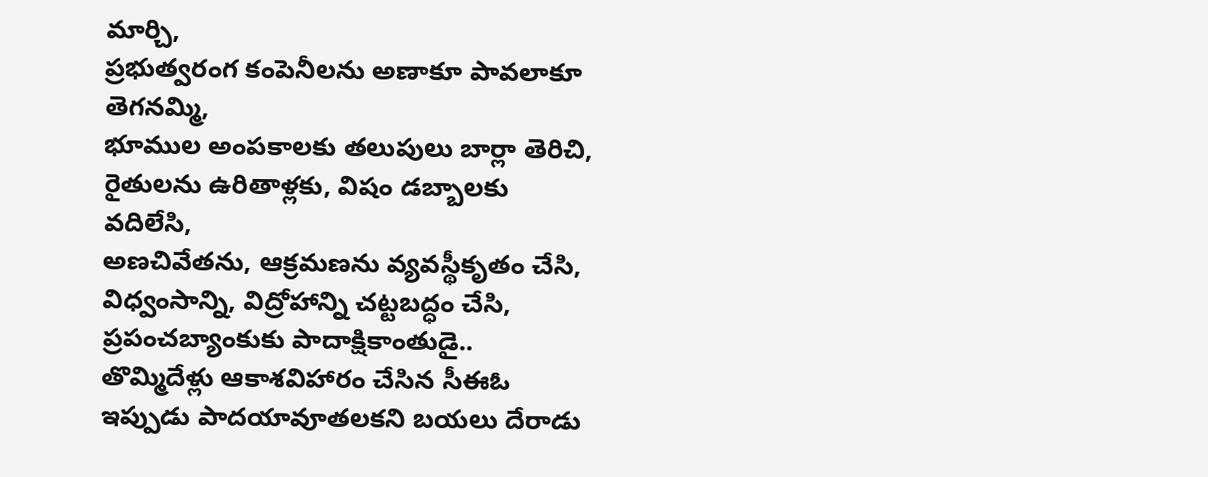మార్చి,
ప్రభుత్వరంగ కంపెనీలను అణాకూ పావలాకూ తెగనమ్మి,
భూముల అంపకాలకు తలుపులు బార్లా తెరిచి,
రైతులను ఉరితాళ్లకు, విషం డబ్బాలకు వదిలేసి,
అణచివేతను, ఆక్రమణను వ్యవస్థీకృతం చేసి,
విధ్వంసాన్ని, విద్రోహాన్ని చట్టబద్ధం చేసి,
ప్రపంచబ్యాంకుకు పాదాక్షికాంతుడై..
తొమ్మిదేళ్లు ఆకాశవిహారం చేసిన సీఈఓ
ఇప్పుడు పాదయావూతలకని బయలు దేరాడు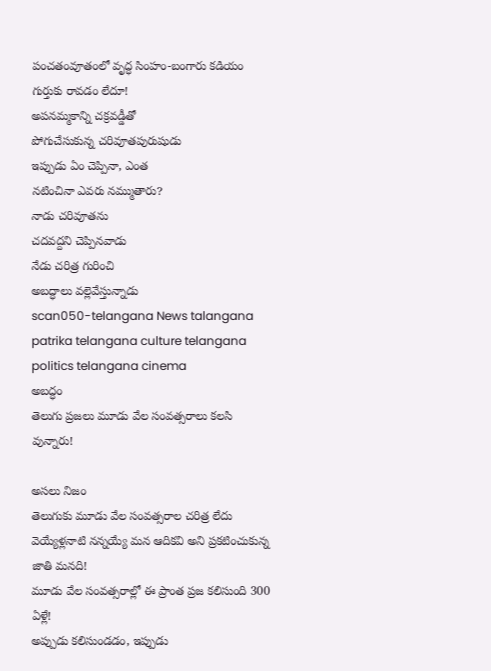పంచతంవూతంలో వృద్ధ సింహం-బంగారు కడియం
గుర్తుకు రావడం లేదూ!
అపనమ్మకాన్ని చక్రవడ్డీతో
పోగుచేసుకున్న చరివూతపురుషుడు
ఇప్పుడు ఏం చెప్పినా, ఎంత
నటించినా ఎవరు నమ్ముతారు?
నాడు చరివూతను
చదవద్దని చెప్పినవాడు
నేడు చరిత్ర గురించి
అబద్ధాలు వల్లెవేస్తున్నాడు
scan050-telangana News talangana patrika telangana culture telangana politics telangana cinema
అబద్ధం
తెలుగు ప్రజలు మూడు వేల సంవత్సరాలు కలసి వున్నారు!

అసలు నిజం
తెలుగుకు మూడు వేల సంవత్సరాల చరిత్ర లేదు
వెయ్యేళ్లనాటి నన్నయ్యే మన ఆదికవి అని ప్రకటించుకున్న జాతి మనది!
మూడు వేల సంవత్సరాల్లో ఈ ప్రాంత ప్రజ కలిసుంది 300 ఏళ్లే!
అప్పుడు కలిసుండడం, ఇప్పుడు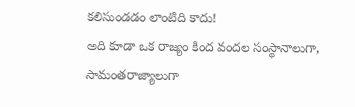కలిసుండడం లాంటిది కాదు!
అది కూడా ఒక రాజ్యం కింద వందల సంస్థానాలుగా,
సామంతరాజ్యాలుగా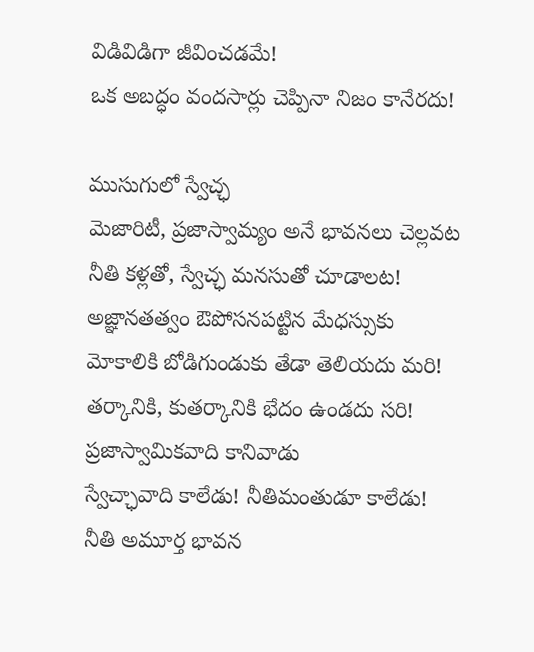విడివిడిగా జీవించడమే!
ఒక అబద్ధం వందసార్లు చెప్పినా నిజం కానేరదు!

ముసుగులో స్వేచ్ఛ
మెజారిటీ, ప్రజాస్వామ్యం అనే భావనలు చెల్లవట
నీతి కళ్లతో, స్వేచ్ఛ మనసుతో చూడాలట!
అజ్ఞానతత్వం ఔపోసనపట్టిన మేధస్సుకు
మోకాలికి బోడిగుండుకు తేడా తెలియదు మరి!
తర్కానికి, కుతర్కానికి భేదం ఉండదు సరి!
ప్రజాస్వామికవాది కానివాడు
స్వేచ్ఛావాది కాలేడు! నీతిమంతుడూ కాలేడు!
నీతి అమూర్త భావన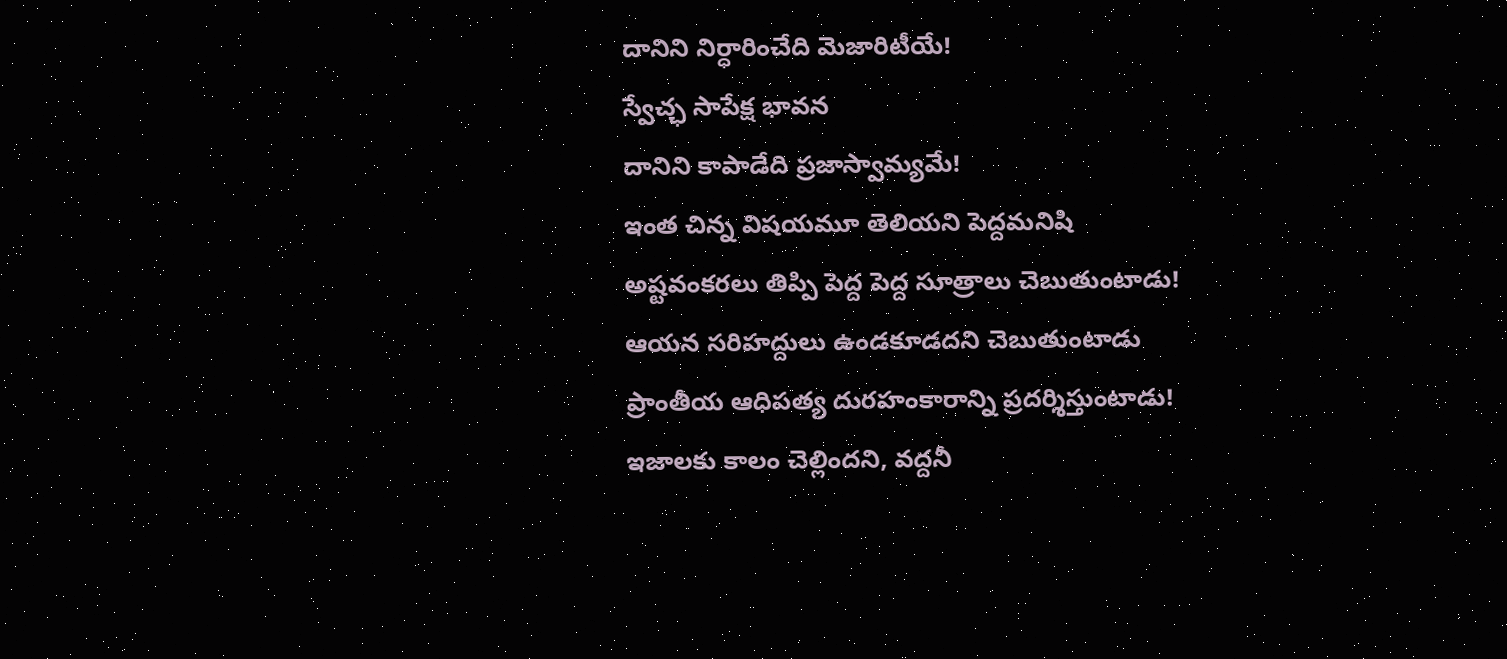దానిని నిర్ధారించేది మెజారిటీయే!
స్వేచ్ఛ సాపేక్ష భావన
దానిని కాపాడేది ప్రజాస్వామ్యమే!
ఇంత చిన్న విషయమూ తెలియని పెద్దమనిషి
అష్టవంకరలు తిప్పి పెద్ద పెద్ద సూత్రాలు చెబుతుంటాడు!
ఆయన సరిహద్దులు ఉండకూడదని చెబుతుంటాడు
ప్రాంతీయ ఆధిపత్య దురహంకారాన్ని ప్రదర్శిస్తుంటాడు!
ఇజాలకు కాలం చెల్లిందని, వద్దనీ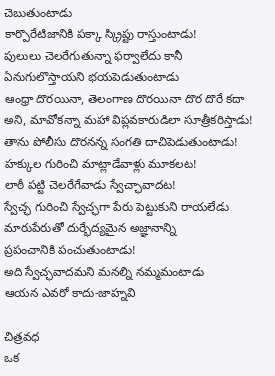చెబుతుంటాడు
కార్పొరేటిజానికి పక్కా స్క్రిప్టు రాస్తుంటాడు!
పులులు చెలరేగుతున్నా ఫర్వాలేదు కానీ
ఏనుగులొస్తాయని భయపెడుతుంటాడు
ఆంధ్రా దొరయినా, తెలంగాణ దొరయినా దొర దొరే కదా
అని, మావోకన్నా మహా విప్లవకారుడిలా సూత్రీకరిస్తాడు!
తాను పోలీసు దొరనన్న సంగతి దాచిపెడుతుంటాడు!
హక్కుల గురించి మాట్లాడేవాళ్లు మూకలట!
లాఠీ పట్టి చెలరేగేవాడు స్వేచ్ఛావాదట!
స్వేచ్ఛ గురించి స్వేచ్ఛగా పేరు పెట్టుకుని రాయలేడు
మారుపేరుతో దుర్భేద్యమైన అజ్ఞానాన్ని
ప్రపంచానికి పంచుతుంటాడు!
అది స్వేచ్ఛవాదమని మనల్ని నమ్మమంటాడు
ఆయన ఎవరో కాదు-జాహ్నవి

చిత్రవధ
ఒక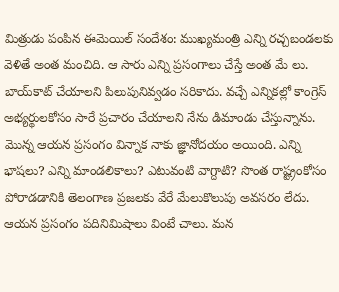మిత్రుడు పంపిన ఈమెయిల్ సందేశం: ముఖ్యమంత్రి ఎన్ని రచ్చబండలకు వెళితే అంత మంచిది. ఆ సారు ఎన్ని ప్రసంగాలు చేస్తే అంత మే లు. బాయ్‌కాట్ చేయాలని పిలుపునివ్వడం సరికాదు. వచ్చే ఎన్నికల్లో కాంగ్రెస్ అభ్యర్థులకోసం సారే ప్రచారం చేయాలని నేను డిమాండు చేస్తున్నాను. మొన్న ఆయన ప్రసంగం విన్నాక నాకు జ్ఞానోదయం అయింది. ఎన్ని భాషలు? ఎన్ని మాండలికాలు? ఎటువంటి వాగ్దాటి? సొంత రాష్ట్రంకోసం పోరాడడానికి తెలంగాణ ప్రజలకు వేరే మేలుకొలుపు అవసరం లేదు. ఆయన ప్రసంగం పదినిమిషాలు వింటే చాలు. మన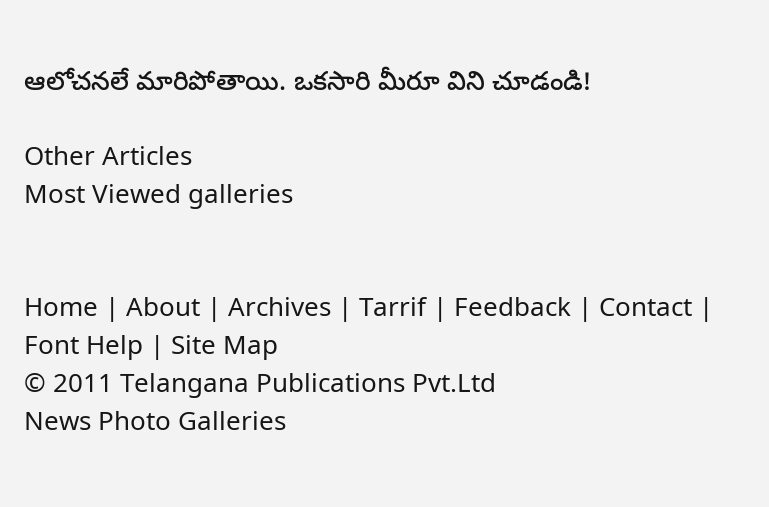ఆలోచనలే మారిపోతాయి. ఒకసారి మీరూ విని చూడండి!

Other Articles
Most Viewed galleries


Home | About | Archives | Tarrif | Feedback | Contact | Font Help | Site Map
© 2011 Telangana Publications Pvt.Ltd
News Photo Galleries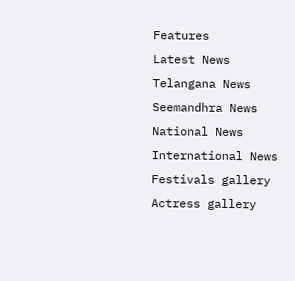Features
Latest News
Telangana News
Seemandhra News
National News
International News
Festivals gallery
Actress gallery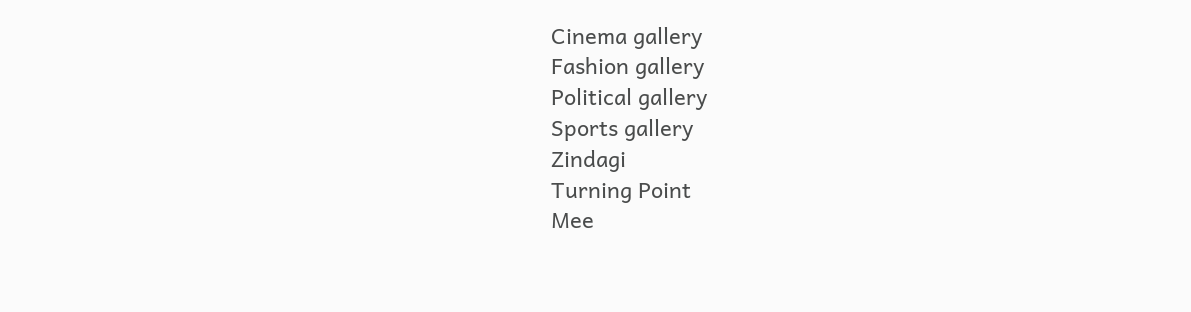Cinema gallery
Fashion gallery
Political gallery
Sports gallery
Zindagi
Turning Point
Mee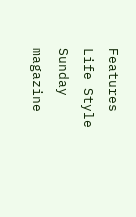Features
Life Style
Sunday magazine